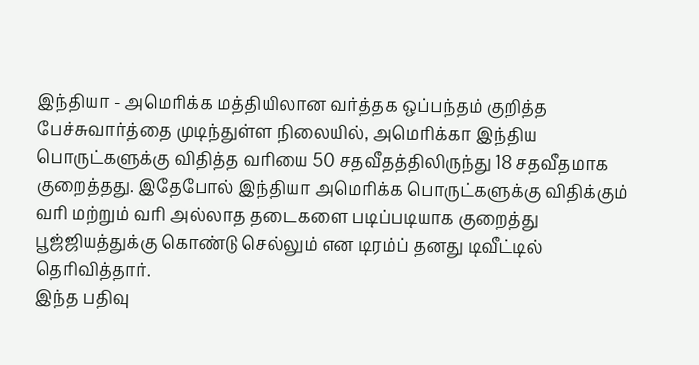இந்தியா - அமெரிக்க மத்தியிலான வர்த்தக ஒப்பந்தம் குறித்த பேச்சுவார்த்தை முடிந்துள்ள நிலையில், அமெரிக்கா இந்திய பொருட்களுக்கு விதித்த வரியை 50 சதவீதத்திலிருந்து 18 சதவீதமாக குறைத்தது. இதேபோல் இந்தியா அமெரிக்க பொருட்களுக்கு விதிக்கும் வரி மற்றும் வரி அல்லாத தடைகளை படிப்படியாக குறைத்து பூஜ்ஜியத்துக்கு கொண்டு செல்லும் என டிரம்ப் தனது டிவீட்டில் தெரிவித்தார்.
இந்த பதிவு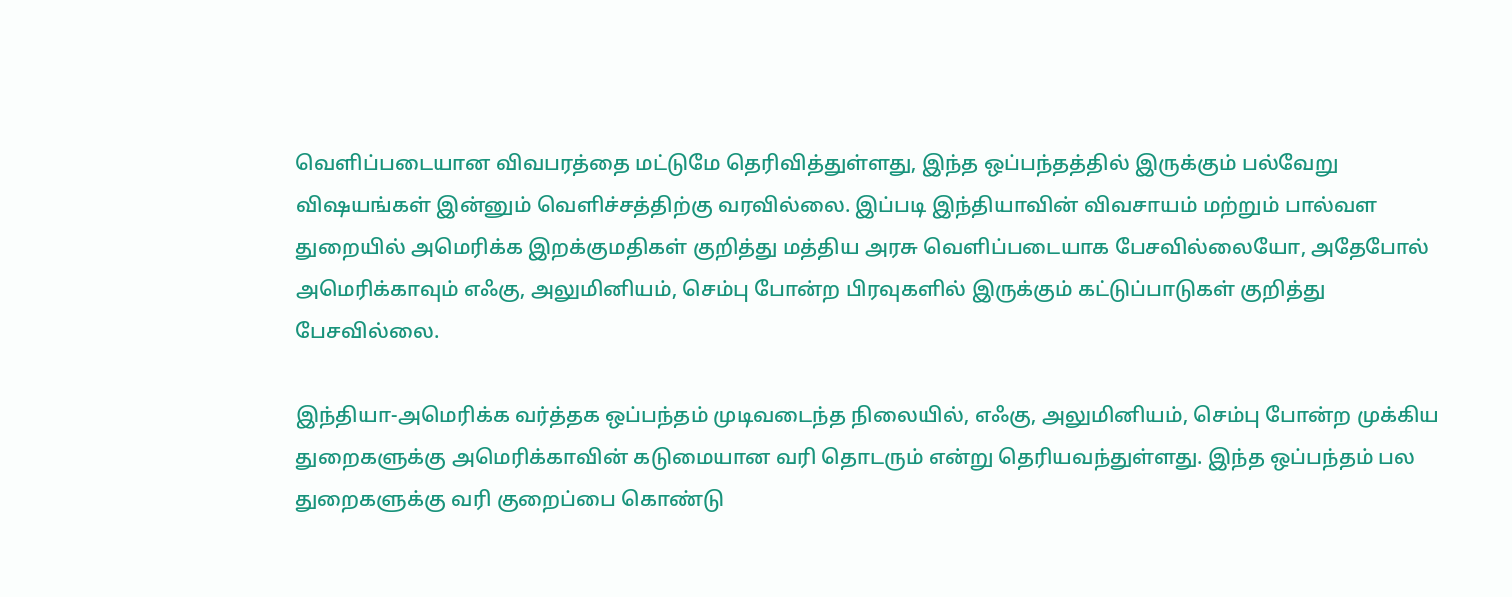வெளிப்படையான விவபரத்தை மட்டுமே தெரிவித்துள்ளது, இந்த ஒப்பந்தத்தில் இருக்கும் பல்வேறு விஷயங்கள் இன்னும் வெளிச்சத்திற்கு வரவில்லை. இப்படி இந்தியாவின் விவசாயம் மற்றும் பால்வள துறையில் அமெரிக்க இறக்குமதிகள் குறித்து மத்திய அரசு வெளிப்படையாக பேசவில்லையோ, அதேபோல் அமெரிக்காவும் எஃகு, அலுமினியம், செம்பு போன்ற பிரவுகளில் இருக்கும் கட்டுப்பாடுகள் குறித்து பேசவில்லை.

இந்தியா-அமெரிக்க வர்த்தக ஒப்பந்தம் முடிவடைந்த நிலையில், எஃகு, அலுமினியம், செம்பு போன்ற முக்கிய துறைகளுக்கு அமெரிக்காவின் கடுமையான வரி தொடரும் என்று தெரியவந்துள்ளது. இந்த ஒப்பந்தம் பல துறைகளுக்கு வரி குறைப்பை கொண்டு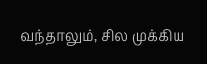வந்தாலும், சில முக்கிய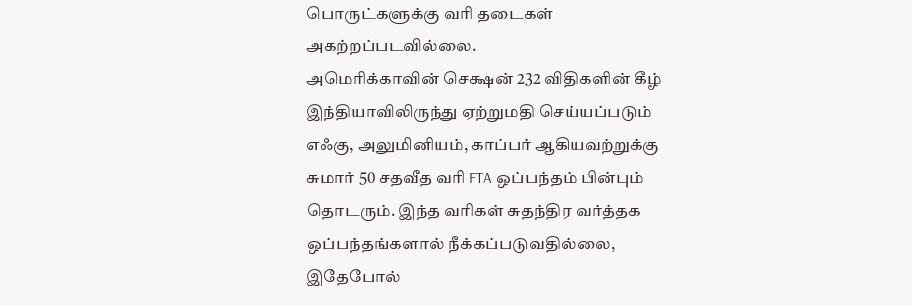பொருட்களுக்கு வரி தடைகள் அகற்றப்படவில்லை.
அமெரிக்காவின் செக்ஷன் 232 விதிகளின் கீழ் இந்தியாவிலிருந்து ஏற்றுமதி செய்யப்படும் எஃகு, அலுமினியம், காப்பர் ஆகியவற்றுக்கு சுமார் 50 சதவீத வரி FTA ஒப்பந்தம் பின்பும் தொடரும். இந்த வரிகள் சுதந்திர வர்த்தக ஒப்பந்தங்களால் நீக்கப்படுவதில்லை, இதேபோல்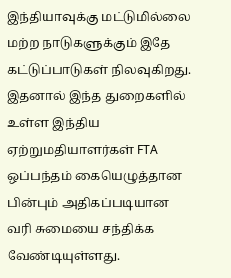இந்தியாவுக்கு மட்டுமில்லை மற்ற நாடுகளுக்கும் இதே கட்டுப்பாடுகள் நிலவுகிறது. இதனால் இந்த துறைகளில் உள்ள இந்திய ஏற்றுமதியாளர்கள் FTA ஒப்பந்தம் கையெழுத்தான பின்பும் அதிகப்படியான வரி சுமையை சந்திக்க வேண்டியுள்ளது.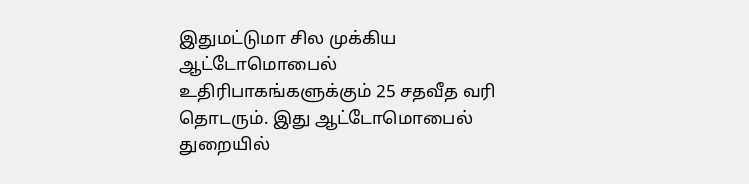இதுமட்டுமா சில முக்கிய ஆட்டோமொபைல் உதிரிபாகங்களுக்கும் 25 சதவீத வரி தொடரும். இது ஆட்டோமொபைல் துறையில்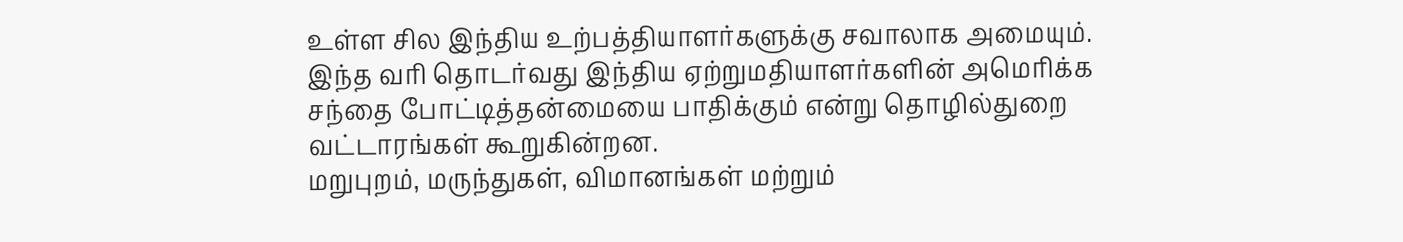உள்ள சில இந்திய உற்பத்தியாளர்களுக்கு சவாலாக அமையும். இந்த வரி தொடர்வது இந்திய ஏற்றுமதியாளர்களின் அமெரிக்க சந்தை போட்டித்தன்மையை பாதிக்கும் என்று தொழில்துறை வட்டாரங்கள் கூறுகின்றன.
மறுபுறம், மருந்துகள், விமானங்கள் மற்றும்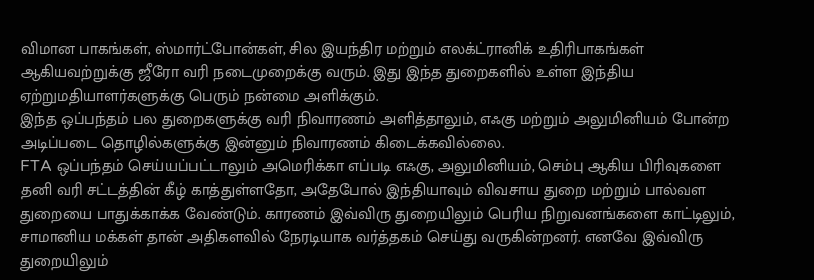விமான பாகங்கள், ஸ்மார்ட்போன்கள், சில இயந்திர மற்றும் எலக்ட்ரானிக் உதிரிபாகங்கள் ஆகியவற்றுக்கு ஜீரோ வரி நடைமுறைக்கு வரும். இது இந்த துறைகளில் உள்ள இந்திய ஏற்றுமதியாளர்களுக்கு பெரும் நன்மை அளிக்கும்.
இந்த ஒப்பந்தம் பல துறைகளுக்கு வரி நிவாரணம் அளித்தாலும், எஃகு மற்றும் அலுமினியம் போன்ற அடிப்படை தொழில்களுக்கு இன்னும் நிவாரணம் கிடைக்கவில்லை.
FTA ஒப்பந்தம் செய்யப்பட்டாலும் அமெரிக்கா எப்படி எஃகு, அலுமினியம், செம்பு ஆகிய பிரிவுகளை தனி வரி சட்டத்தின் கீழ் காத்துள்ளதோ, அதேபோல் இந்தியாவும் விவசாய துறை மற்றும் பால்வள துறையை பாதுக்காக்க வேண்டும். காரணம் இவ்விரு துறையிலும் பெரிய நிறுவனங்களை காட்டிலும், சாமானிய மக்கள் தான் அதிகளவில் நேரடியாக வர்த்தகம் செய்து வருகின்றனர். எனவே இவ்விரு துறையிலும்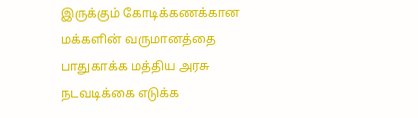இருக்கும் கோடிக்கணக்கான மக்களின் வருமானத்தை பாதுகாக்க மத்திய அரசு நடவடிக்கை எடுக்க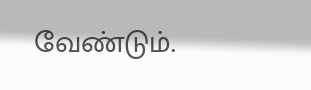வேண்டும்.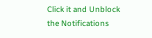Click it and Unblock the Notifications